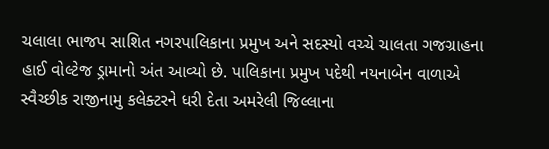ચલાલા ભાજપ સાશિત નગરપાલિકાના પ્રમુખ અને સદસ્યો વચ્ચે ચાલતા ગજગ્રાહના હાઈ વોલ્ટેજ ડ્રામાનો અંત આવ્યો છે. પાલિકાના પ્રમુખ પદેથી નયનાબેન વાળાએ સ્વૈચ્છીક રાજીનામુ કલેક્ટરને ધરી દેતા અમરેલી જિલ્લાના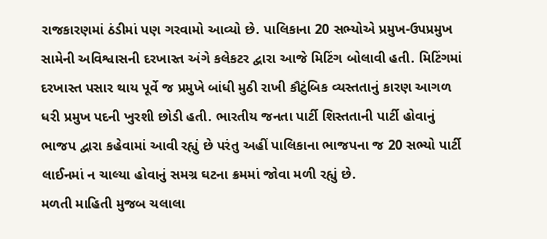રાજકારણમાં ઠંડીમાં પણ ગરવામો આવ્યો છે. પાલિકાના 20 સભ્યોએ પ્રમુખ-ઉપપ્રમુખ સામેની અવિશ્વાસની દરખાસ્ત અંગે કલેકટર દ્વારા આજે મિટિંગ બોલાવી હતી. મિટિંગમાં દરખાસ્ત પસાર થાય પૂર્વે જ પ્રમુખે બાંધી મુઠી રાખી કૌટુંબિક વ્યસ્તતાનું કારણ આગળ ધરી પ્રમુખ પદની ખુરશી છોડી હતી. ભારતીય જનતા પાર્ટી શિસ્તતાની પાર્ટી હોવાનું ભાજપ દ્વારા કહેવામાં આવી રહ્યું છે પરંતુ અહીં પાલિકાના ભાજપના જ 20 સભ્યો પાર્ટી લાઈનમાં ન ચાલ્યા હોવાનું સમગ્ર ઘટના ક્રમમાં જોવા મળી રહ્યું છે.
મળતી માહિતી મુજબ ચલાલા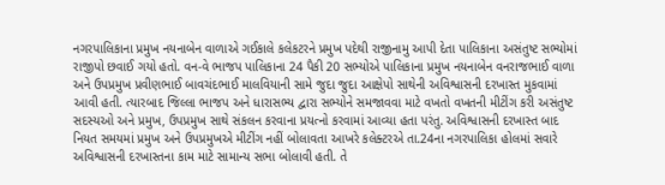નગરપાલિકાના પ્રમુખ નયનાબેન વાળાએ ગઈકાલે કલેકટરને પ્રમુખ પદેથી રાજીનામુ આપી દેતા પાલિકાના અસંતુષ્ટ સભ્યોમાં રાજીપો છવાઈ ગયો હતો. વન-વે ભાજપ પાલિકાના 24 પૈકી 20 સભ્યોએ પાલિકાના પ્રમુખ નયનાબેન વનરાજભાઈ વાળા અને ઉપપ્રમુખ પ્રવીણભાઈ બાવચંદભાઈ માલવિયાની સામે જુદા જુદા આક્ષેપો સાથેની અવિશ્વાસની દરખાસ્ત મુકવામાં આવી હતી. ત્યારબાદ જિલ્લા ભાજપ અને ધારાસભ્ય દ્વારા સભ્યોને સમજાવવા માટે વખતો વખતની મીટીંગ કરી અસંતુષ્ટ સદસ્યઓ અને પ્રમુખ, ઉપપ્રમુખ સાથે સંકલન કરવાના પ્રયત્નો કરવામાં આવ્યા હતા પરંતુ. અવિશ્વાસની દરખાસ્ત બાદ નિયત સમયમાં પ્રમુખ અને ઉપપ્રમુખએ મીટીંગ નહીં બોલાવતા આખરે કલેક્ટરએ તા.24ના નગરપાલિકા હોલમાં સવારે અવિશ્વાસની દરખાસ્તના કામ માટે સામાન્ય સભા બોલાવી હતી. તે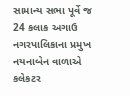સામાન્ય સભા પૂર્વે જ 24 કલાક અગાઉ નગરપાલિકાના પ્રમુખ નયનાબેન વાળાએ કલેકટર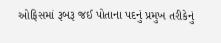ઓફિસમાં રૂબરૂ જઈ પોતાના પદનું પ્રમુખ તરીકેનું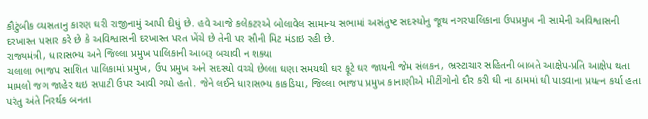કૌટુંબીક વ્યસતાનુ કારણ ઘરી રાજીનામું આપી દીધું છે. હવે આજે કલેકટરએ બોલાવેલ સામાન્ય સભામાં અસંતુષ્ટ સદસ્યોનુ જૂથ નગરપાલિકાના ઉપપ્રમુખ ની સામેની અવિશ્વાસની દરખાસ્ત પસાર કરે છે કે અવિશ્વાસની દરખાસ્ત પરત ખેંચે છે તેની પર સૌની મિટ મંડાઇ રહી છે.
રાજ્યમંત્રી, ધારાસભ્ય અને જિલ્લા પ્રમુખ પાલિકાની આબરૂ બચાવી ન શક્યા
ચલાલા ભાજપ સાશિત પાલિકામાં પ્રમુખ, ઉપ પ્રમુખ અને સદસ્યો વચ્ચે છેલ્લા ઘણા સમયથી ઘર ફૂટે ઘર જાયની જેમ સંલકન, ભ્રસ્ટાચાર સહિતની બાબતે આક્ષેપ-પ્રતિ આક્ષેપ થતા મામલો જગ જાહેર થઇ સપાટી ઉપર આવી ગયો હતો. જેને લઈને ધારાસભ્ય કાકડિયા, જિલ્લા ભાજપ પ્રમુખ કાનાણીએ મીટીંગોનો દૌર કરી ઘી ના ઠામમાં ઘી પાડવાના પ્રયત્ન કર્યા હતા પરંતુ અંતે નિરર્થક બનતા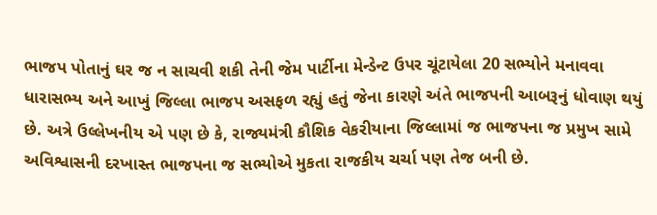ભાજપ પોતાનું ઘર જ ન સાચવી શકી તેની જેમ પાર્ટીના મેન્ડેન્ટ ઉપર ચૂંટાયેલા 20 સભ્યોને મનાવવા ધારાસભ્ય અને આખું જિલ્લા ભાજપ અસફળ રહ્યું હતું જેના કારણે અંતે ભાજપની આબરૂનું ધોવાણ થયું છે. અત્રે ઉલ્લેખનીય એ પણ છે કે, રાજ્યમંત્રી કૌશિક વેકરીયાના જિલ્લામાં જ ભાજપના જ પ્રમુખ સામે અવિશ્વાસની દરખાસ્ત ભાજપના જ સભ્યોએ મુકતા રાજકીય ચર્ચા પણ તેજ બની છે.